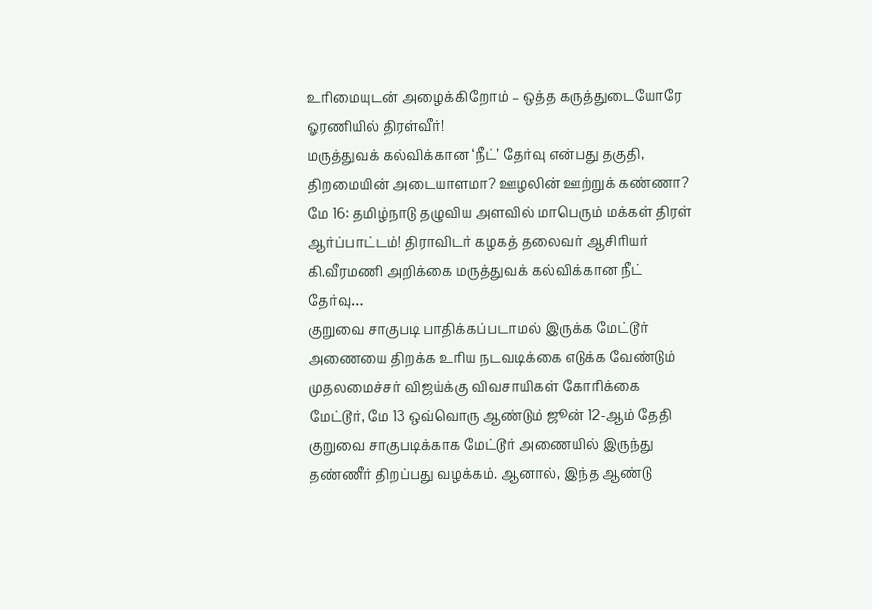உரிமையுடன் அழைக்கிறோம் – ஒத்த கருத்துடையோரே ஓரணியில் திரள்வீர்!
மருத்துவக் கல்விக்கான ‘நீட்’ தேர்வு என்பது தகுதி, திறமையின் அடையாளமா? ஊழலின் ஊற்றுக் கண்ணா? மே 16: தமிழ்நாடு தழுவிய அளவில் மாபெரும் மக்கள் திரள் ஆர்ப்பாட்டம்! திராவிடர் கழகத் தலைவர் ஆசிரியர் கி.வீரமணி அறிக்கை மருத்துவக் கல்விக்கான நீட் தேர்வு…
குறுவை சாகுபடி பாதிக்கப்படாமல் இருக்க மேட்டூர் அணையை திறக்க உரிய நடவடிக்கை எடுக்க வேண்டும் முதலமைச்சர் விஜய்க்கு விவசாயிகள் கோரிக்கை
மேட்டூர், மே 13 ஒவ்வொரு ஆண்டும் ஜூன் 12-ஆம் தேதி குறுவை சாகுபடிக்காக மேட்டூர் அணையில் இருந்து தண்ணீர் திறப்பது வழக்கம். ஆனால், இந்த ஆண்டு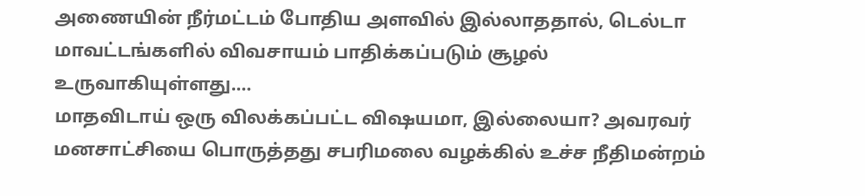அணையின் நீர்மட்டம் போதிய அளவில் இல்லாததால், டெல்டா மாவட்டங்களில் விவசாயம் பாதிக்கப்படும் சூழல் உருவாகியுள்ளது.…
மாதவிடாய் ஒரு விலக்கப்பட்ட விஷயமா, இல்லையா? அவரவர் மனசாட்சியை பொருத்தது சபரிமலை வழக்கில் உச்ச நீதிமன்றம்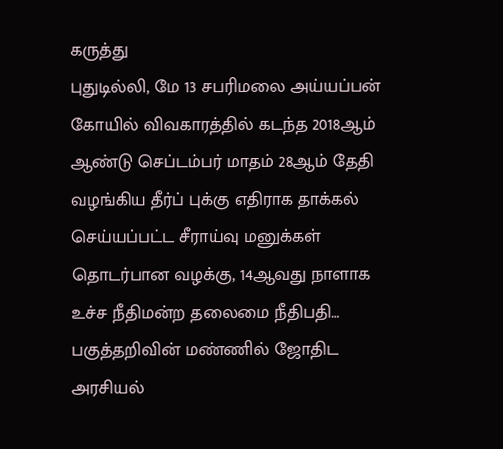கருத்து
புதுடில்லி, மே 13 சபரிமலை அய்யப்பன் கோயில் விவகாரத்தில் கடந்த 2018ஆம் ஆண்டு செப்டம்பர் மாதம் 28ஆம் தேதி வழங்கிய தீர்ப் புக்கு எதிராக தாக்கல் செய்யப்பட்ட சீராய்வு மனுக்கள் தொடர்பான வழக்கு, 14ஆவது நாளாக உச்ச நீதிமன்ற தலைமை நீதிபதி…
பகுத்தறிவின் மண்ணில் ஜோதிட அரசியல்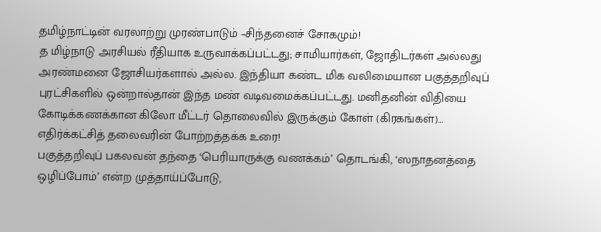தமிழ்நாட்டின் வரலாற்று முரண்பாடும் –சிந்தனைச் சோகமும்!
த மிழ்நாடு அரசியல் ரீதியாக உருவாக்கப்பட்டது; சாமியார்கள், ஜோதிடர்கள் அல்லது அரண்மனை ஜோசியர்களால் அல்ல. இந்தியா கண்ட மிக வலிமையான பகுத்தறிவுப் புரட்சிகளில் ஒன்றால்தான் இந்த மண் வடிவமைக்கப்பட்டது. மனிதனின் விதியை கோடிக்கணக்கான கிலோ மீட்டர் தொலைவில் இருக்கும் கோள் (கிரகங்கள்)…
எதிர்க்கட்சித் தலைவரின் போற்றத்தக்க உரை!
பகுத்தறிவுப் பகலவன் தந்தை ‘பெரியாருக்கு வணக்கம்’ தொடங்கி, ‘ஸநாதனத்தை ஒழிப்போம்’ என்ற முத்தாய்ப்போடு,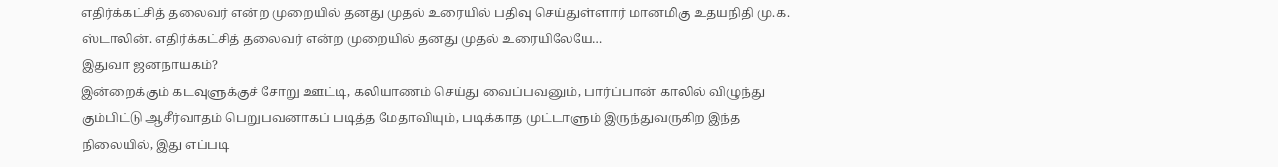எதிர்க்கட்சித் தலைவர் என்ற முறையில் தனது முதல் உரையில் பதிவு செய்துள்ளார் மானமிகு உதயநிதி மு.க. ஸ்டாலின். எதிர்க்கட்சித் தலைவர் என்ற முறையில் தனது முதல் உரையிலேயே…
இதுவா ஜனநாயகம்?
இன்றைக்கும் கடவுளுக்குச் சோறு ஊட்டி, கலியாணம் செய்து வைப்பவனும், பார்ப்பான் காலில் விழுந்து கும்பிட்டு ஆசீர்வாதம் பெறுபவனாகப் படித்த மேதாவியும், படிக்காத முட்டாளும் இருந்துவருகிற இந்த நிலையில், இது எப்படி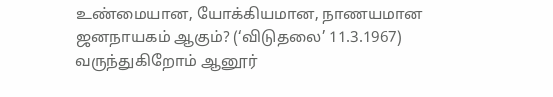உண்மையான, யோக்கியமான, நாணயமான ஜனநாயகம் ஆகும்? (‘விடுதலை’ 11.3.1967)
வருந்துகிறோம் ஆனூர்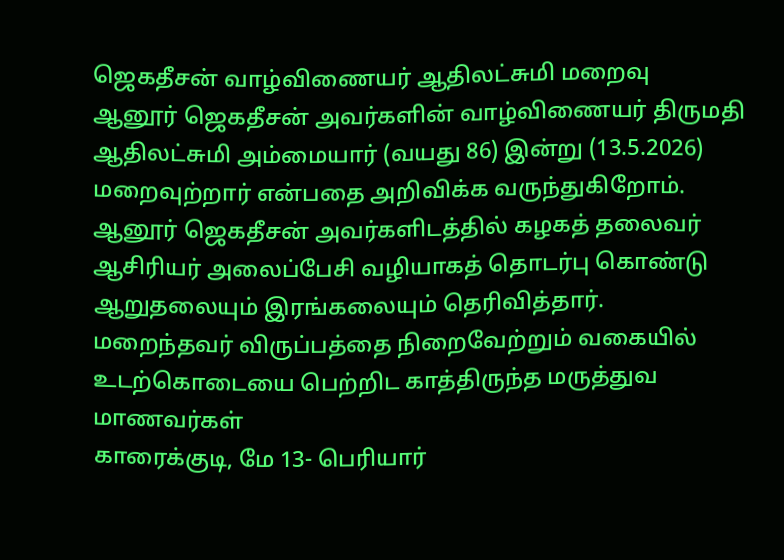ஜெகதீசன் வாழ்விணையர் ஆதிலட்சுமி மறைவு
ஆனூர் ஜெகதீசன் அவர்களின் வாழ்விணையர் திருமதி ஆதிலட்சுமி அம்மையார் (வயது 86) இன்று (13.5.2026) மறைவுற்றார் என்பதை அறிவிக்க வருந்துகிறோம். ஆனூர் ஜெகதீசன் அவர்களிடத்தில் கழகத் தலைவர் ஆசிரியர் அலைப்பேசி வழியாகத் தொடர்பு கொண்டு ஆறுதலையும் இரங்கலையும் தெரிவித்தார்.
மறைந்தவர் விருப்பத்தை நிறைவேற்றும் வகையில் உடற்கொடையை பெற்றிட காத்திருந்த மருத்துவ மாணவர்கள்
காரைக்குடி, மே 13- பெரியார்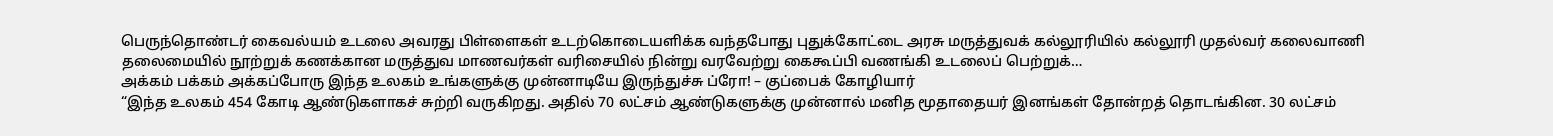பெருந்தொண்டர் கைவல்யம் உடலை அவரது பிள்ளைகள் உடற்கொடையளிக்க வந்தபோது புதுக்கோட்டை அரசு மருத்துவக் கல்லூரியில் கல்லூரி முதல்வர் கலைவாணி தலைமையில் நூற்றுக் கணக்கான மருத்துவ மாணவர்கள் வரிசையில் நின்று வரவேற்று கைகூப்பி வணங்கி உடலைப் பெற்றுக்…
அக்கம் பக்கம் அக்கப்போரு இந்த உலகம் உங்களுக்கு முன்னாடியே இருந்துச்சு ப்ரோ! – குப்பைக் கோழியார்
“இந்த உலகம் 454 கோடி ஆண்டுகளாகச் சுற்றி வருகிறது. அதில் 70 லட்சம் ஆண்டுகளுக்கு முன்னால் மனித மூதாதையர் இனங்கள் தோன்றத் தொடங்கின. 30 லட்சம்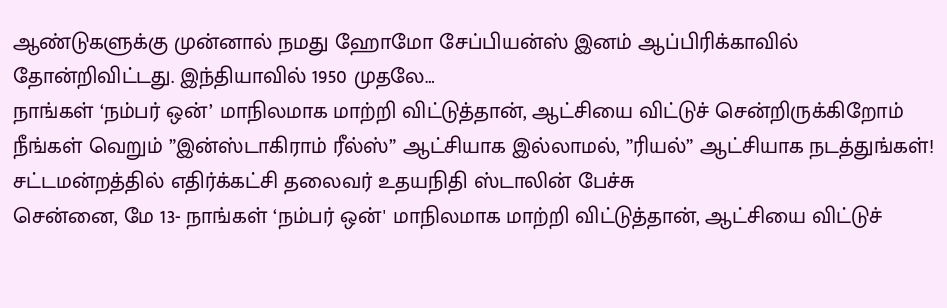ஆண்டுகளுக்கு முன்னால் நமது ஹோமோ சேப்பியன்ஸ் இனம் ஆப்பிரிக்காவில் தோன்றிவிட்டது. இந்தியாவில் 1950 முதலே…
நாங்கள் ‘நம்பர் ஒன்’ மாநிலமாக மாற்றி விட்டுத்தான், ஆட்சியை விட்டுச் சென்றிருக்கிறோம் நீங்கள் வெறும் ”இன்ஸ்டாகிராம் ரீல்ஸ்” ஆட்சியாக இல்லாமல், ”ரியல்” ஆட்சியாக நடத்துங்கள்! சட்டமன்றத்தில் எதிர்க்கட்சி தலைவர் உதயநிதி ஸ்டாலின் பேச்சு
சென்னை, மே 13- நாங்கள் ‘நம்பர் ஒன்' மாநிலமாக மாற்றி விட்டுத்தான், ஆட்சியை விட்டுச்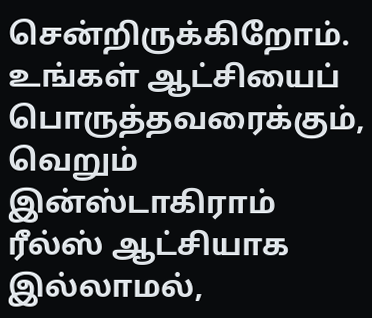சென்றிருக்கிறோம். உங்கள் ஆட்சியைப் பொருத்தவரைக்கும், வெறும் இன்ஸ்டாகிராம் ரீல்ஸ் ஆட்சியாக இல்லாமல்,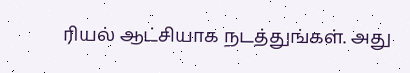ரியல் ஆட்சியாக நடத்துங்கள். அது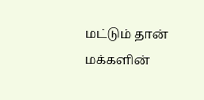மட்டும் தான் மக்களின்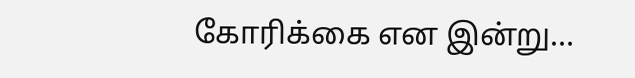கோரிக்கை என இன்று…